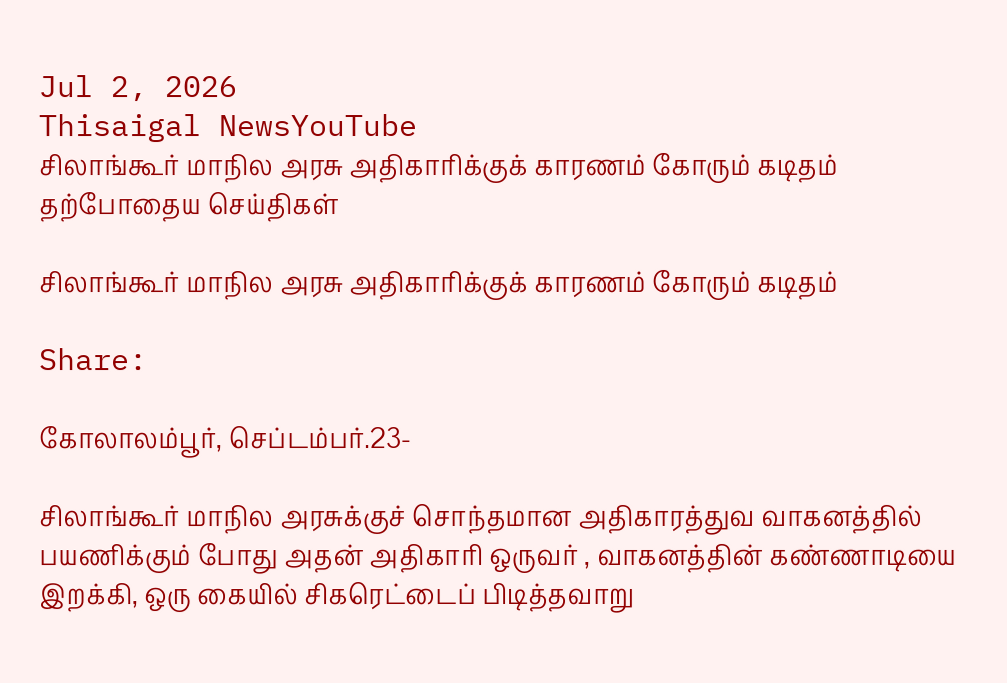Jul 2, 2026
Thisaigal NewsYouTube
சிலாங்கூர் மாநில அரசு அதிகாரிக்குக் காரணம் கோரும் கடிதம்
தற்போதைய செய்திகள்

சிலாங்கூர் மாநில அரசு அதிகாரிக்குக் காரணம் கோரும் கடிதம்

Share:

கோலாலம்பூர், செப்டம்பர்.23-

சிலாங்கூர் மாநில அரசுக்குச் சொந்தமான அதிகாரத்துவ வாகனத்தில் பயணிக்கும் போது அதன் அதிகாரி ஒருவர் , வாகனத்தின் கண்ணாடியை இறக்கி, ஒரு கையில் சிகரெட்டைப் பிடித்தவாறு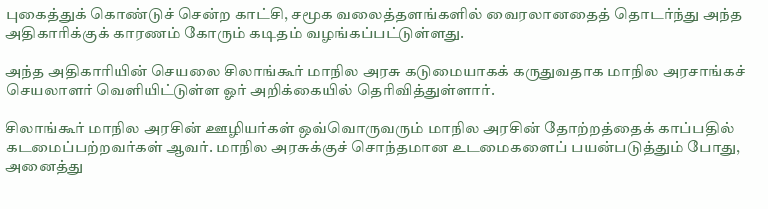புகைத்துக் கொண்டுச் சென்ற காட்சி, சமூக வலைத்தளங்களில் வைரலானதைத் தொடர்ந்து அந்த அதிகாரிக்குக் காரணம் கோரும் கடிதம் வழங்கப்பட்டுள்ளது.

அந்த அதிகாரியின் செயலை சிலாங்கூர் மாநில அரசு கடுமையாகக் கருதுவதாக மாநில அரசாங்கச் செயலாளர் வெளியிட்டுள்ள ஓர் அறிக்கையில் தெரிவித்துள்ளார்.

சிலாங்கூர் மாநில அரசின் ஊழியர்கள் ஒவ்வொருவரும் மாநில அரசின் தோற்றத்தைக் காப்பதில் கடமைப்பற்றவர்கள் ஆவர். மாநில அரசுக்குச் சொந்தமான உடமைகளைப் பயன்படுத்தும் போது, அனைத்து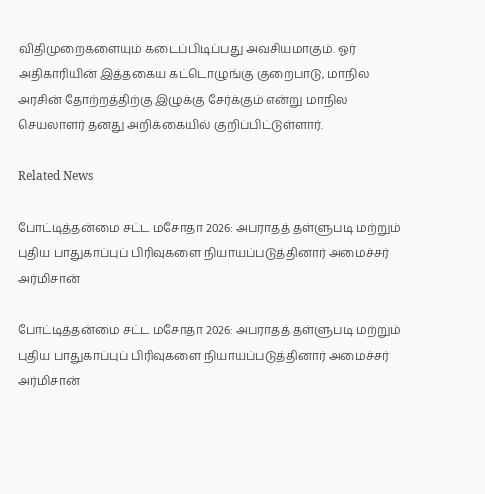விதிமுறைகளையும் கடைப்பிடிப்பது அவசியமாகும். ஓர் அதிகாரியின் இத்தகைய கட்டொழுங்கு குறைபாடு, மாநில அரசின் தோற்றத்திற்கு இழுக்கு சேர்க்கும் என்று மாநில செயலாளர் தனது அறிக்கையில் குறிப்பிட்டுள்ளார்.

Related News

போட்டித்தன்மை சட்ட மசோதா 2026: அபராதத் தள்ளுபடி மற்றும் புதிய பாதுகாப்புப் பிரிவுகளை நியாயப்படுத்தினார் அமைச்சர் அர்மிசான்

போட்டித்தன்மை சட்ட மசோதா 2026: அபராதத் தள்ளுபடி மற்றும் புதிய பாதுகாப்புப் பிரிவுகளை நியாயப்படுத்தினார் அமைச்சர் அர்மிசான்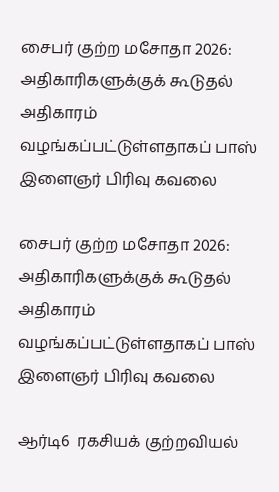சைபர் குற்ற மசோதா 2026: அதிகாரிகளுக்குக் கூடுதல் அதிகாரம் வழங்கப்பட்டுள்ளதாகப் பாஸ் இளைஞர் பிரிவு கவலை

சைபர் குற்ற மசோதா 2026: அதிகாரிகளுக்குக் கூடுதல் அதிகாரம் வழங்கப்பட்டுள்ளதாகப் பாஸ் இளைஞர் பிரிவு கவலை

ஆர்டி6  ரகசியக் குற்றவியல்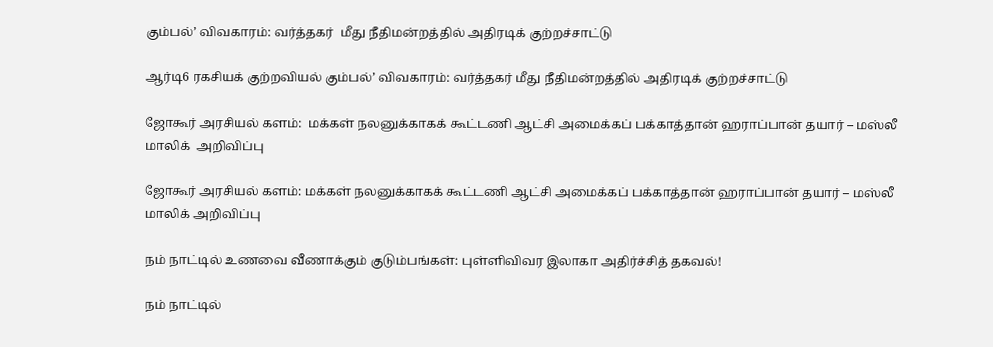கும்பல்’ விவகாரம்: வர்த்தகர்  மீது நீதிமன்றத்தில் அதிரடிக் குற்றச்சாட்டு

ஆர்டி6 ரகசியக் குற்றவியல் கும்பல்’ விவகாரம்: வர்த்தகர் மீது நீதிமன்றத்தில் அதிரடிக் குற்றச்சாட்டு

ஜோகூர் அரசியல் களம்:  மக்கள் நலனுக்காகக் கூட்டணி ஆட்சி அமைக்கப் பக்காத்தான் ஹராப்பான் தயார் – மஸ்லீ மாலிக்  அறிவிப்பு

ஜோகூர் அரசியல் களம்: மக்கள் நலனுக்காகக் கூட்டணி ஆட்சி அமைக்கப் பக்காத்தான் ஹராப்பான் தயார் – மஸ்லீ மாலிக் அறிவிப்பு

நம் நாட்டில் உணவை வீணாக்கும் குடும்பங்கள்: புள்ளிவிவர இலாகா அதிர்ச்சித் தகவல்!

நம் நாட்டில்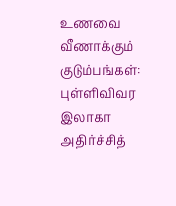உணவை வீணாக்கும் குடும்பங்கள்: புள்ளிவிவர இலாகா அதிர்ச்சித்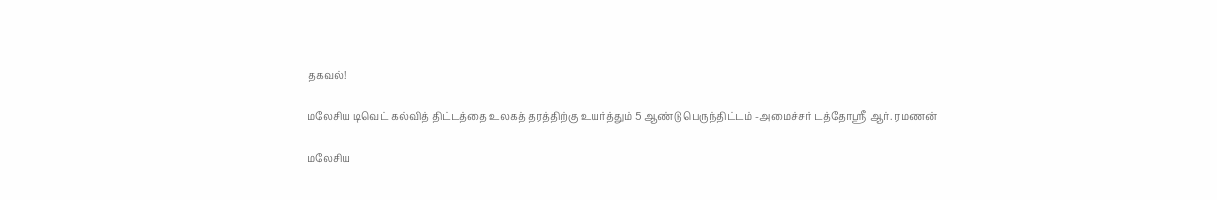தகவல்!

மலேசிய டிவெட் கல்வித் திட்டத்தை உலகத் தரத்திற்கு உயர்த்தும் 5 ஆண்டு பெருந்திட்டம் -அமைச்சர் டத்தோஸ்ரீ ஆர். ரமணன்

மலேசிய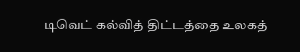டிவெட் கல்வித் திட்டத்தை உலகத்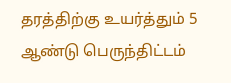தரத்திற்கு உயர்த்தும் 5 ஆண்டு பெருந்திட்டம்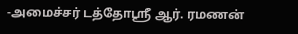-அமைச்சர் டத்தோஸ்ரீ ஆர். ரமணன்